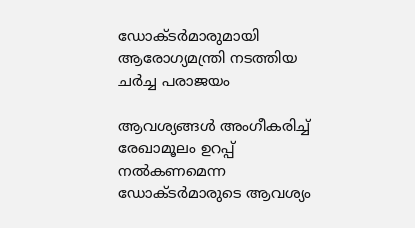ഡോക്ടര്‍മാരുമായി ആരോഗ്യമന്ത്രി നടത്തിയ ചര്‍ച്ച പരാജയം

ആവശ്യങ്ങള്‍ അംഗീകരിച്ച് രേഖാമൂലം ഉറപ്പ് നൽകണമെന്ന ഡോക്ടര്‍മാരുടെ ആവശ്യം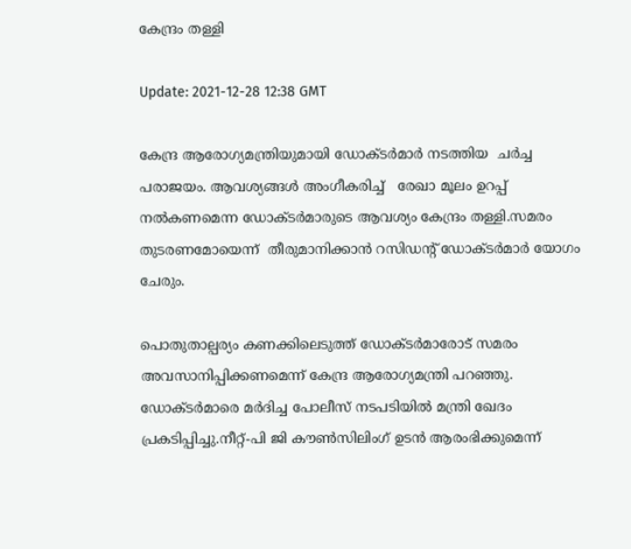കേന്ദ്രം തള്ളി

Update: 2021-12-28 12:38 GMT

കേന്ദ്ര ആരോഗ്യമന്ത്രിയുമായി ഡോക്ടര്‍മാര്‍ നടത്തിയ  ചർച്ച പരാജയം. ആവശ്യങ്ങള്‍ അംഗീകരിച്ച്   രേഖാ മൂലം ഉറപ്പ് നൽകണമെന്ന ഡോക്ടര്‍മാരുടെ ആവശ്യം കേന്ദ്രം തള്ളി.സമരം തുടരണമോയെന്ന്  തീരുമാനിക്കാൻ റസിഡൻ്റ് ഡോക്ടർമാർ യോഗം ചേരും.

പൊതുതാല്പര്യം കണക്കിലെടുത്ത് ഡോക്ടര്‍മാരോട് സമരം അവസാനിപ്പിക്കണമെന്ന് കേന്ദ്ര ആരോഗ്യമന്ത്രി പറഞ്ഞു. ഡോക്ടര്‍മാരെ മര്‍ദിച്ച പോലീസ് നടപടിയിൽ മന്ത്രി ഖേദം പ്രകടിപ്പിച്ചു.നീറ്റ്-പി ജി കൗൺസിലിംഗ് ഉടൻ ആരംഭിക്കുമെന്ന്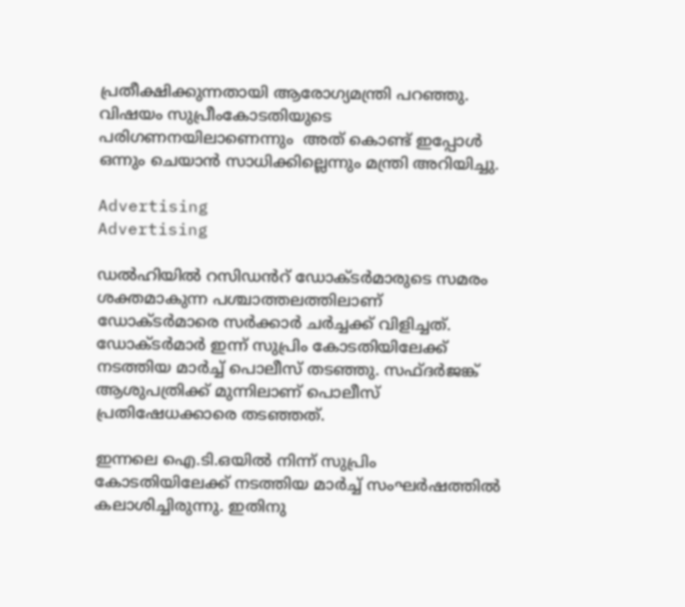പ്രതീക്ഷിക്കുന്നതായി ആരോഗ്യമന്ത്രി പറഞ്ഞു. വിഷയം സുപ്രീംകോടതിയുടെ  പരിഗണനയിലാണെന്നും  അത് കൊണ്ട് ഇപ്പോൾ ഒന്നും ചെയാൻ സാധിക്കില്ലെന്നും മന്ത്രി അറിയിച്ചു.

Advertising
Advertising

ഡല്‍ഹിയില്‍ റസിഡൻറ് ഡോക്ടർമാരുടെ സമരം ശക്തമാകുന്ന പശ്ചാത്തലത്തിലാണ് ഡോക്ടര്‍മാരെ സര്‍ക്കാര്‍ ചര്‍ച്ചക്ക് വിളിച്ചത്. ഡോക്ടര്‍മാര്‍ ഇന്ന് സുപ്രിം കോടതിയിലേക്ക് നടത്തിയ മാര്‍ച്ച് പൊലീസ് തടഞ്ഞു. സഫ്ദര്‍ജങ്ക് ആശുപത്രിക്ക് മുന്നിലാണ് പൊലീസ് പ്രതിഷേധക്കാരെ തട‌ഞ്ഞത്.

ഇന്നലെ ഐ.ടി.ഒയില്‍ നിന്ന് സുപ്രിം കോടതിയിലേക്ക് നടത്തിയ മാര്‍ച്ച് സംഘര്‍ഷത്തില്‍ കലാശിച്ചിരുന്നു. ഇതിനു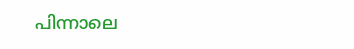പിന്നാലെ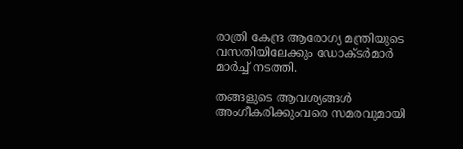രാത്രി കേന്ദ്ര ആരോഗ്യ മന്ത്രിയുടെ വസതിയിലേക്കും ഡോക്ടര്‍മാര്‍ മാര്‍ച്ച് നടത്തി.

തങ്ങളുടെ ആവശ്യങ്ങള്‍ അംഗീകരിക്കുംവരെ സമരവുമായി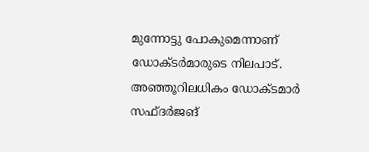മുന്നോട്ടു പോകുമെന്നാണ് ഡോക്ടര്‍മാരുടെ നിലപാട്. അഞ്ഞൂറിലധികം ഡോക്ട‍മാര്‍ സഫ്ദര്‍ജങ്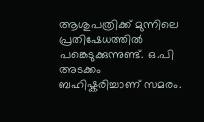ആശുപത്രിക്ക് മുന്നിലെ പ്രതിഷേധത്തില്‍ പങ്കെടുക്കുന്നുണ്ട്. ഒ.പി അടക്കം ബഹിഷ്കരിച്ചാണ് സമരം.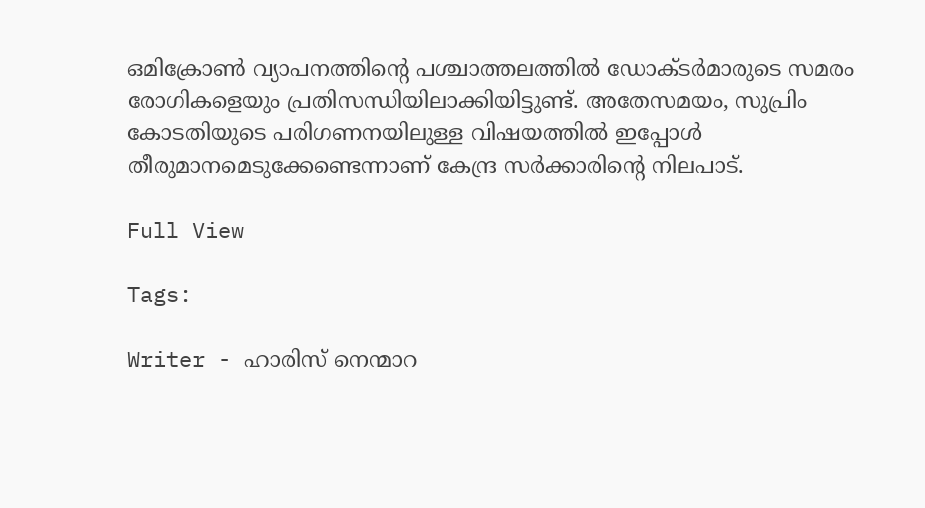ഒമിക്രോണ്‍ വ്യാപനത്തിന്‍റെ പശ്ചാത്തലത്തില്‍ ഡോക്ടര്‍മാരുടെ സമരം രോഗികളെയും പ്രതിസന്ധിയിലാക്കിയിട്ടുണ്ട്. അതേസമയം, സുപ്രിം കോടതിയുടെ പരിഗണനയിലുള്ള വിഷയത്തില്‍ ഇപ്പോള്‍ തീരുമാനമെടുക്കേണ്ടെന്നാണ് കേന്ദ്ര സര്‍ക്കാരിന്‍റെ നിലപാട്.

Full View

Tags:

Writer - ഹാരിസ് നെന്മാറ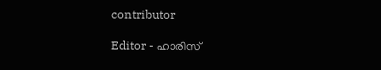contributor

Editor - ഹാരിസ്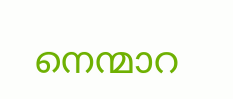നെന്മാറ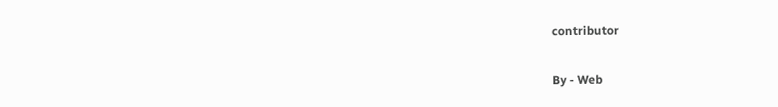contributor

By - Web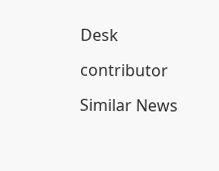Desk

contributor

Similar News